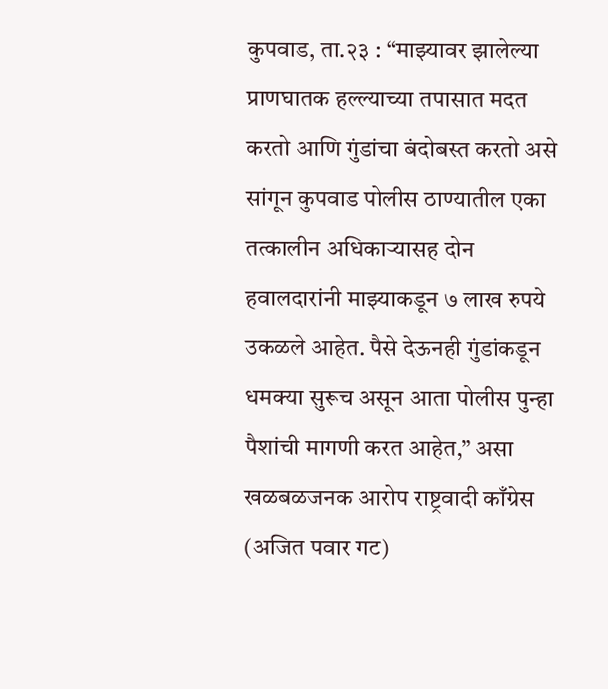कुपवाड, ता.२३ : “माझ्यावर झालेल्या प्राणघातक हल्ल्याच्या तपासात मदत करतो आणि गुंडांचा बंदोबस्त करतो असे सांगून कुपवाड पोलीस ठाण्यातील एका तत्कालीन अधिकाऱ्यासह दोन हवालदारांनी माझ्याकडून ७ लाख रुपये उकळले आहेत. पैसे देऊनही गुंडांकडून धमक्या सुरूच असून आता पोलीस पुन्हा पैशांची मागणी करत आहेत,” असा खळबळजनक आरोप राष्ट्रवादी काँग्रेस (अजित पवार गट)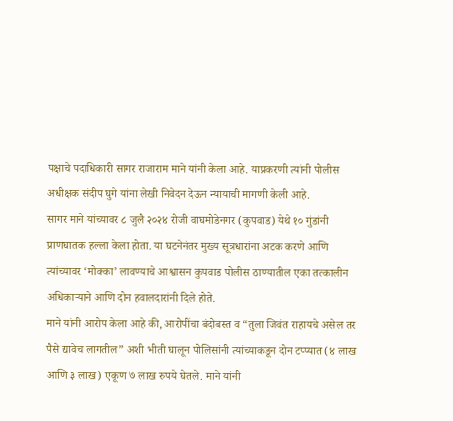पक्षाचे पदाधिकारी सागर राजाराम माने यांनी केला आहे. याप्रकरणी त्यांनी पोलीस अधीक्षक संदीप घुगे यांना लेखी निवेदन देऊन न्यायाची मागणी केली आहे.
सागर माने यांच्यावर ८ जुलै २०२४ रोजी वाघमोडेनगर (कुपवाड) येथे १० गुंडांनी प्राणघातक हल्ला केला होता. या घटनेनंतर मुख्य सूत्रधारांना अटक करणे आणि त्यांच्यावर ‘मोक्का’ लावण्याचे आश्वासन कुपवाड पोलीस ठाण्यातील एका तत्कालीन अधिकाऱ्याने आणि दोन हवालदारांनी दिले होते.
माने यांनी आरोप केला आहे की, आरोपींचा बंदोबस्त व “तुला जिवंत राहायचे असेल तर पैसे द्यावेच लागतील” अशी भीती घालून पोलिसांनी त्यांच्याकडून दोन टप्प्यात (४ लाख आणि ३ लाख) एकूण ७ लाख रुपये घेतले. माने यांनी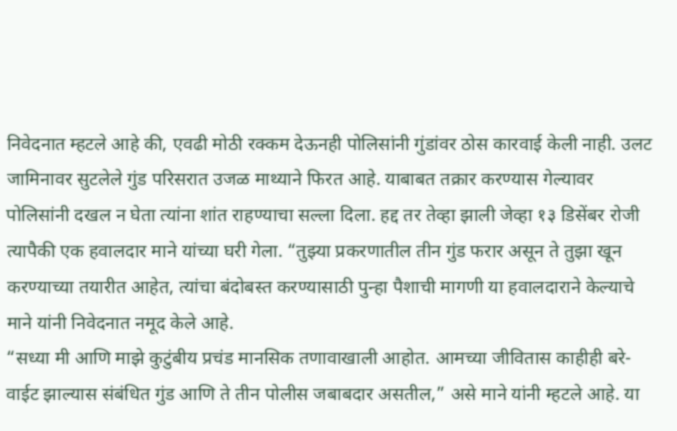निवेदनात म्हटले आहे की, एवढी मोठी रक्कम देऊनही पोलिसांनी गुंडांवर ठोस कारवाई केली नाही. उलट जामिनावर सुटलेले गुंड परिसरात उजळ माथ्याने फिरत आहे. याबाबत तक्रार करण्यास गेल्यावर पोलिसांनी दखल न घेता त्यांना शांत राहण्याचा सल्ला दिला. हद्द तर तेव्हा झाली जेव्हा १३ डिसेंबर रोजी त्यापैकी एक हवालदार माने यांच्या घरी गेला. “तुझ्या प्रकरणातील तीन गुंड फरार असून ते तुझा खून करण्याच्या तयारीत आहेत, त्यांचा बंदोबस्त करण्यासाठी पुन्हा पैशाची मागणी या हवालदाराने केल्याचे माने यांनी निवेदनात नमूद केले आहे.
“सध्या मी आणि माझे कुटुंबीय प्रचंड मानसिक तणावाखाली आहोत. आमच्या जीवितास काहीही बरे-वाईट झाल्यास संबंधित गुंड आणि ते तीन पोलीस जबाबदार असतील,” असे माने यांनी म्हटले आहे. या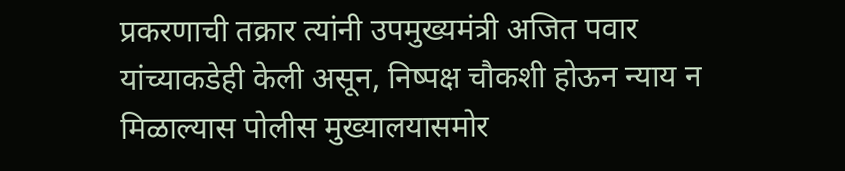प्रकरणाची तक्रार त्यांनी उपमुख्यमंत्री अजित पवार यांच्याकडेही केली असून, निष्पक्ष चौकशी होऊन न्याय न मिळाल्यास पोलीस मुख्यालयासमोर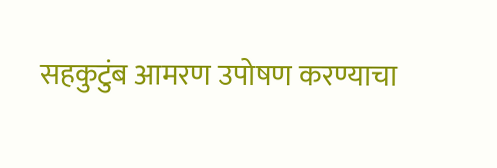सहकुटुंब आमरण उपोषण करण्याचा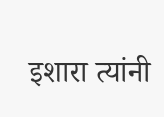इशारा त्यांनी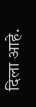दिला आहे.